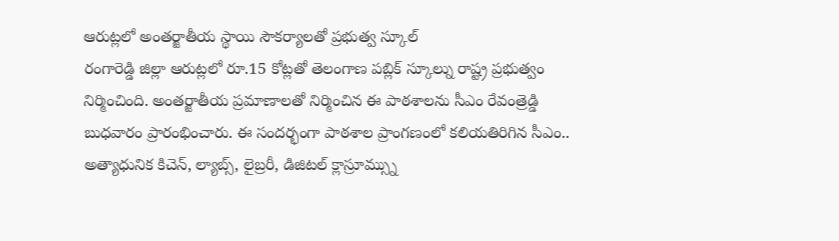ఆరుట్లలో అంతర్జాతీయ స్థాయి సౌకర్యాలతో ప్రభుత్వ స్కూల్
రంగారెడ్డి జిల్లా ఆరుట్లలో రూ.15 కోట్లతో తెలంగాణ పబ్లిక్ స్కూల్ను రాష్ట్ర ప్రభుత్వం నిర్మించింది. అంతర్జాతీయ ప్రమాణాలతో నిర్మించిన ఈ పాఠశాలను సీఎం రేవంత్రెడ్డి బుధవారం ప్రారంభించారు. ఈ సందర్భంగా పాఠశాల ప్రాంగణంలో కలియతిరిగిన సీఎం.. అత్యాధునిక కిచెన్, ల్యాబ్స్, లైబ్రరీ, డిజిటల్ క్లాస్రూమ్స్ను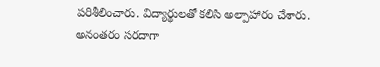పరిశీలించారు. విద్యార్థులతో కలిసి అల్పాహారం చేశారు. అనంతరం సరదాగా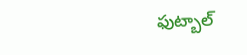ఫుట్బాల్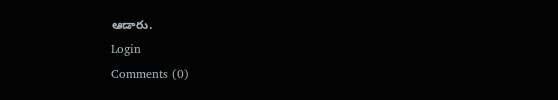ఆడారు.
Login
Comments (0)